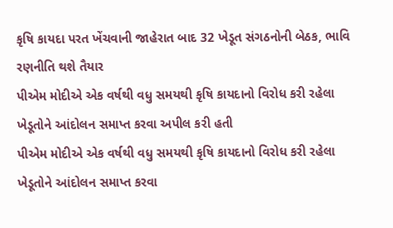કૃષિ કાયદા પરત ખેંચવાની જાહેરાત બાદ 32 ખેડૂત સંગઠનોની બેઠક, ભાવિ રણનીતિ થશે તૈયાર
પીએમ મોદીએ એક વર્ષથી વધુ સમયથી કૃષિ કાયદાનો વિરોધ કરી રહેલા ખેડૂતોને આંદોલન સમાપ્ત કરવા અપીલ કરી હતી
પીએમ મોદીએ એક વર્ષથી વધુ સમયથી કૃષિ કાયદાનો વિરોધ કરી રહેલા ખેડૂતોને આંદોલન સમાપ્ત કરવા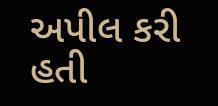અપીલ કરી હતી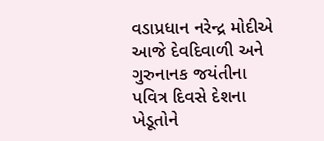વડાપ્રધાન નરેન્દ્ર મોદીએ આજે દેવદિવાળી અને ગુરુનાનક જયંતીના પવિત્ર દિવસે દેશના ખેડૂતોને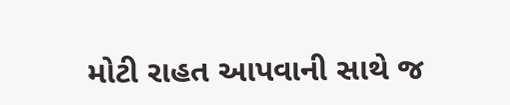મોટી રાહત આપવાની સાથે જ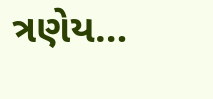ત્રણેય…